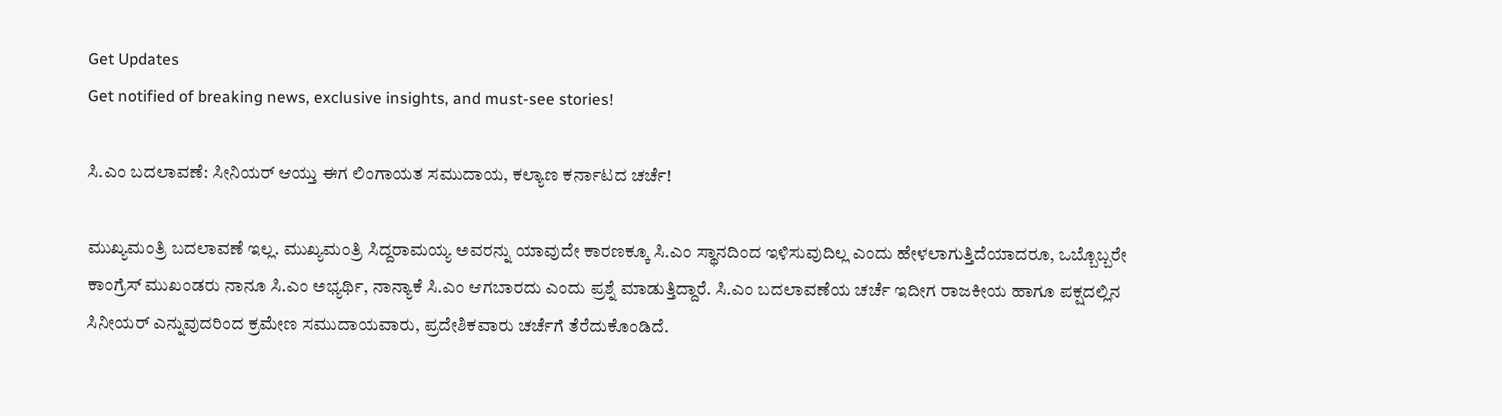Get Updates
Get notified of breaking news, exclusive insights, and must-see stories!

ಸಿ.ಎಂ ಬದಲಾವಣೆ: ಸೀನಿಯರ್ ಆಯ್ತು ಈಗ ಲಿಂಗಾಯತ ‌ಸಮುದಾಯ, ಕಲ್ಯಾಣ ಕರ್ನಾಟದ ಚರ್ಚೆ!

ಮುಖ್ಯಮಂತ್ರಿ ಬದಲಾವಣೆ ಇಲ್ಲ. ಮುಖ್ಯಮಂತ್ರಿ ಸಿದ್ದರಾಮಯ್ಯ ಅವರನ್ನು ಯಾವುದೇ ಕಾರಣಕ್ಕೂ ಸಿ.ಎಂ ಸ್ಥಾನದಿಂದ ಇಳಿಸುವುದಿಲ್ಲ ಎಂದು ಹೇಳಲಾಗುತ್ತಿದೆಯಾದರೂ, ಒಬ್ಬೊಬ್ಬರೇ ಕಾಂಗ್ರೆಸ್‌ ಮುಖಂಡರು ನಾನೂ ಸಿ.ಎಂ ಅಭ್ಯರ್ಥಿ, ನಾನ್ಯಾಕೆ ಸಿ.ಎಂ ಆಗಬಾರದು ಎಂದು ಪ್ರಶ್ನೆ ಮಾಡುತ್ತಿದ್ದಾರೆ. ಸಿ.ಎಂ ಬದಲಾವಣೆಯ ಚರ್ಚೆ ಇದೀಗ ರಾಜಕೀಯ ಹಾಗೂ ಪಕ್ಷದಲ್ಲಿನ ಸಿನೀಯರ್‌ ಎನ್ನುವುದರಿಂದ ಕ್ರಮೇಣ ಸಮುದಾಯವಾರು, ಪ್ರದೇಶಿಕವಾರು ಚರ್ಚೆಗೆ ತೆರೆದುಕೊಂಡಿದೆ.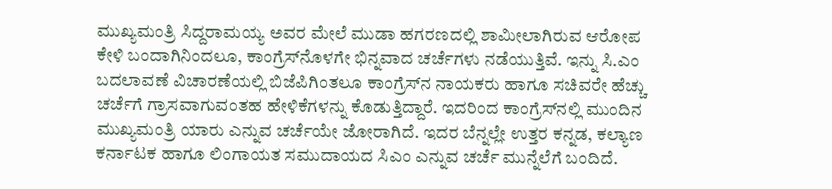ಮುಖ್ಯಮಂತ್ರಿ ಸಿದ್ದರಾಮಯ್ಯ ಅವರ ಮೇಲೆ ಮುಡಾ ಹಗರಣದಲ್ಲಿ ಶಾಮೀಲಾಗಿರುವ ಆರೋಪ ಕೇಳಿ ಬಂದಾಗಿನಿಂದಲೂ, ಕಾಂಗ್ರೆಸ್‌ನೊಳಗೇ ಭಿನ್ನವಾದ ಚರ್ಚೆಗಳು ನಡೆಯುತ್ತಿವೆ. ಇನ್ನು ಸಿ.ಎಂ ಬದಲಾವಣೆ ವಿಚಾರಣೆಯಲ್ಲಿ ಬಿಜೆಪಿಗಿಂತಲೂ ಕಾಂಗ್ರೆಸ್‌ನ ನಾಯಕರು ಹಾಗೂ ಸಚಿವರೇ ಹೆಚ್ಚು ಚರ್ಚೆಗೆ ಗ್ರಾಸವಾಗುವಂತಹ ಹೇಳಿಕೆಗಳನ್ನು ಕೊಡುತ್ತಿದ್ದಾರೆ. ಇದರಿಂದ ಕಾಂಗ್ರೆಸ್‌ನಲ್ಲಿ ಮುಂದಿನ ಮುಖ್ಯಮಂತ್ರಿ ಯಾರು ಎನ್ನುವ ಚರ್ಚೆಯೇ ಜೋರಾಗಿದೆ. ಇದರ ಬೆನ್ನಲ್ಲೇ ಉತ್ತರ ಕನ್ನಡ, ಕಲ್ಯಾಣ ಕರ್ನಾಟಕ ಹಾಗೂ ಲಿಂಗಾಯತ ಸಮುದಾಯದ ಸಿಎಂ ಎನ್ನುವ ಚರ್ಚೆ ಮುನ್ನೆಲೆಗೆ ಬಂದಿದೆ.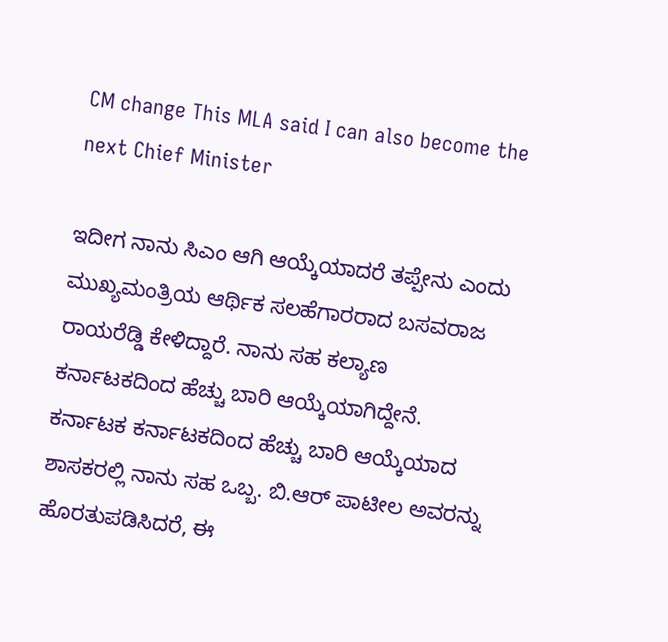CM change This MLA said I can also become the next Chief Minister

ಇದೀಗ ನಾನು ಸಿಎಂ ಆಗಿ ಆಯ್ಕೆಯಾದರೆ ತಪ್ಪೇನು ಎಂದು ಮುಖ್ಯಮಂತ್ರಿಯ ಆರ್ಥಿಕ ಸಲಹೆಗಾರರಾದ ಬಸವರಾಜ ರಾಯರೆಡ್ಡಿ ಕೇಳಿದ್ದಾರೆ. ನಾನು ಸಹ ಕಲ್ಯಾಣ ಕರ್ನಾಟಕದಿಂದ ಹೆಚ್ಚು ಬಾರಿ ಆಯ್ಕೆಯಾಗಿದ್ದೇನೆ. ಕರ್ನಾಟಕ ಕರ್ನಾಟಕದಿಂದ ಹೆಚ್ಚು ಬಾರಿ ಆಯ್ಕೆಯಾದ ಶಾಸಕರಲ್ಲಿ ನಾನು ಸಹ ಒಬ್ಬ. ಬಿ.ಆರ್‌ ಪಾಟೀಲ ಅವರನ್ನು ಹೊರತುಪಡಿಸಿದರೆ, ಈ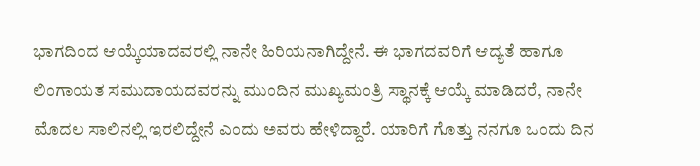ಭಾಗದಿಂದ ಆಯ್ಕೆಯಾದವರಲ್ಲಿ ನಾನೇ ಹಿರಿಯನಾಗಿದ್ದೇನೆ. ಈ ಭಾಗದವರಿಗೆ ಆದ್ಯತೆ ಹಾಗೂ ಲಿಂಗಾಯತ ಸಮುದಾಯದವರನ್ನು ಮುಂದಿನ ಮುಖ್ಯಮಂತ್ರಿ ಸ್ಥಾನಕ್ಕೆ ಆಯ್ಕೆ ಮಾಡಿದರೆ, ನಾನೇ ಮೊದಲ ಸಾಲಿನಲ್ಲಿ ಇರಲಿದ್ದೇನೆ ಎಂದು ಅವರು ಹೇಳಿದ್ದಾರೆ. ಯಾರಿಗೆ ಗೊತ್ತು ನನಗೂ ಒಂದು ದಿನ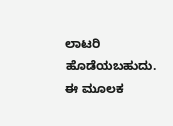ಲಾಟರಿ ಹೊಡೆಯಬಹುದು. ಈ ಮೂಲಕ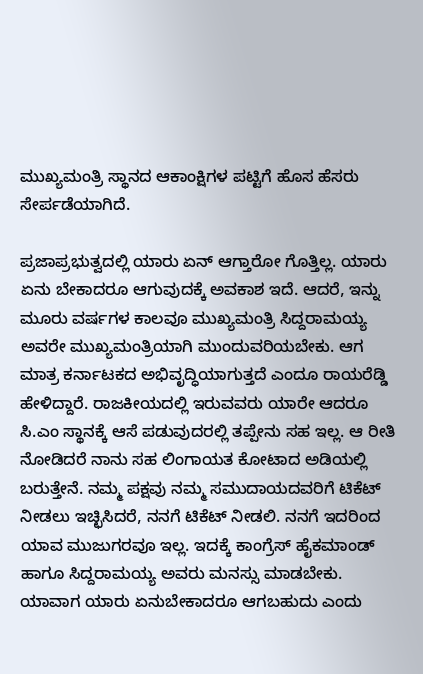ಮುಖ್ಯಮಂತ್ರಿ ಸ್ಥಾನದ ಆಕಾಂಕ್ಷಿಗಳ ಪಟ್ಟಿಗೆ ಹೊಸ ಹೆಸರು ಸೇರ್ಪಡೆಯಾಗಿದೆ.

ಪ್ರಜಾಪ್ರಭುತ್ವದಲ್ಲಿ ಯಾರು ಏನ್‌ ಆಗ್ತಾರೋ ಗೊತ್ತಿಲ್ಲ. ಯಾರು ಏನು ಬೇಕಾದರೂ ಆಗುವುದಕ್ಕೆ ಅವಕಾಶ ಇದೆ. ಆದರೆ, ಇನ್ನು ಮೂರು ವರ್ಷಗಳ ಕಾಲವೂ ಮುಖ್ಯಮಂತ್ರಿ ಸಿದ್ದರಾಮಯ್ಯ ಅವರೇ ಮುಖ್ಯಮಂತ್ರಿಯಾಗಿ ಮುಂದುವರಿಯಬೇಕು. ಆಗ ಮಾತ್ರ ಕರ್ನಾಟಕದ ಅಭಿವೃದ್ಧಿಯಾಗುತ್ತದೆ ಎಂದೂ ರಾಯರೆಡ್ಡಿ ಹೇಳಿದ್ದಾರೆ. ರಾಜಕೀಯದಲ್ಲಿ ಇರುವವರು ಯಾರೇ ಆದರೂ ಸಿ.ಎಂ ಸ್ಥಾನಕ್ಕೆ ಆಸೆ ಪಡುವುದರಲ್ಲಿ ತಪ್ಪೇನು ಸಹ ಇಲ್ಲ. ಆ ರೀತಿ ನೋಡಿದರೆ ನಾನು ಸಹ ಲಿಂಗಾಯತ ಕೋಟಾದ ಅಡಿಯಲ್ಲಿ ಬರುತ್ತೇನೆ. ನಮ್ಮ ಪಕ್ಷವು ನಮ್ಮ ಸಮುದಾಯದವರಿಗೆ ಟಿಕೆಟ್‌ ನೀಡಲು ಇಚ್ಛಿಸಿದರೆ, ನನಗೆ ಟಿಕೆಟ್‌ ನೀಡಲಿ. ನನಗೆ ಇದರಿಂದ ಯಾವ ಮುಜುಗರವೂ ಇಲ್ಲ. ಇದಕ್ಕೆ ಕಾಂಗ್ರೆಸ್ ಹೈಕಮಾಂಡ್‌ ಹಾಗೂ ಸಿದ್ದರಾಮಯ್ಯ ಅವರು ಮನಸ್ಸು ಮಾಡಬೇಕು. ಯಾವಾಗ ಯಾರು ಏನುಬೇಕಾದರೂ ಆಗಬಹುದು ಎಂದು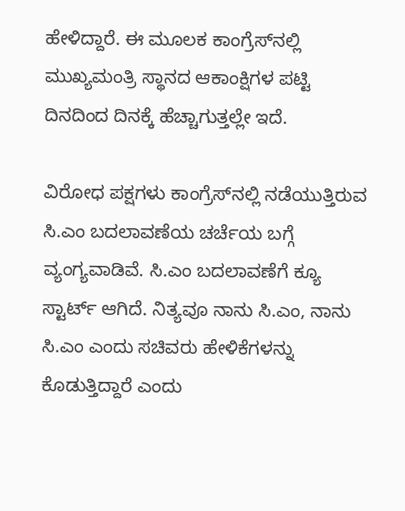ಹೇಳಿದ್ದಾರೆ. ಈ ಮೂಲಕ ಕಾಂಗ್ರೆಸ್‌ನಲ್ಲಿ ಮುಖ್ಯಮಂತ್ರಿ ಸ್ಥಾನದ ಆಕಾಂಕ್ಷಿಗಳ ಪಟ್ಟಿ ದಿನದಿಂದ ದಿನಕ್ಕೆ ಹೆಚ್ಚಾಗುತ್ತಲ್ಲೇ ಇದೆ.

ವಿರೋಧ ಪಕ್ಷಗಳು ಕಾಂಗ್ರೆಸ್‌ನಲ್ಲಿ ನಡೆಯುತ್ತಿರುವ ಸಿ.ಎಂ ಬದಲಾವಣೆಯ ಚರ್ಚೆಯ ಬಗ್ಗೆ ವ್ಯಂಗ್ಯವಾಡಿವೆ. ಸಿ.ಎಂ ಬದಲಾವಣೆಗೆ ಕ್ಯೂ ಸ್ಟಾರ್ಟ್‌ ಆಗಿದೆ. ನಿತ್ಯವೂ ನಾನು ಸಿ.ಎಂ, ನಾನು ಸಿ.ಎಂ ಎಂದು ಸಚಿವರು ಹೇಳಿಕೆಗಳನ್ನು ಕೊಡುತ್ತಿದ್ದಾರೆ ಎಂದು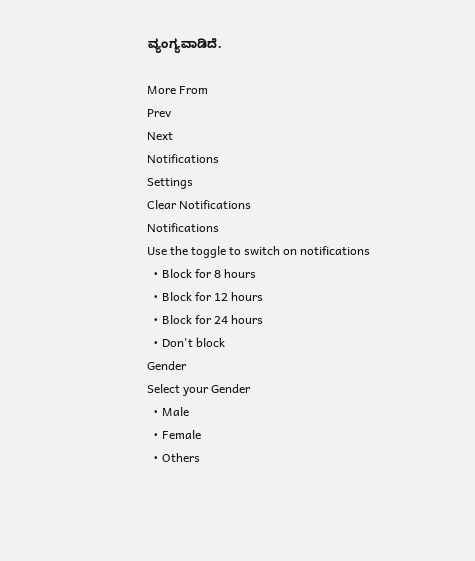ವ್ಯಂಗ್ಯವಾಡಿದೆ.

More From
Prev
Next
Notifications
Settings
Clear Notifications
Notifications
Use the toggle to switch on notifications
  • Block for 8 hours
  • Block for 12 hours
  • Block for 24 hours
  • Don't block
Gender
Select your Gender
  • Male
  • Female
  • Others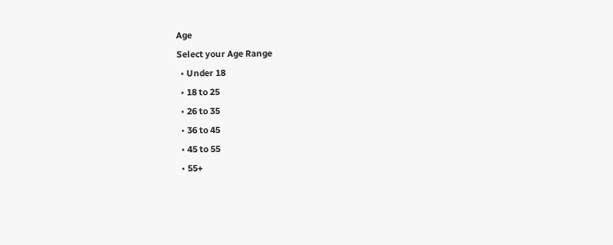Age
Select your Age Range
  • Under 18
  • 18 to 25
  • 26 to 35
  • 36 to 45
  • 45 to 55
  • 55+